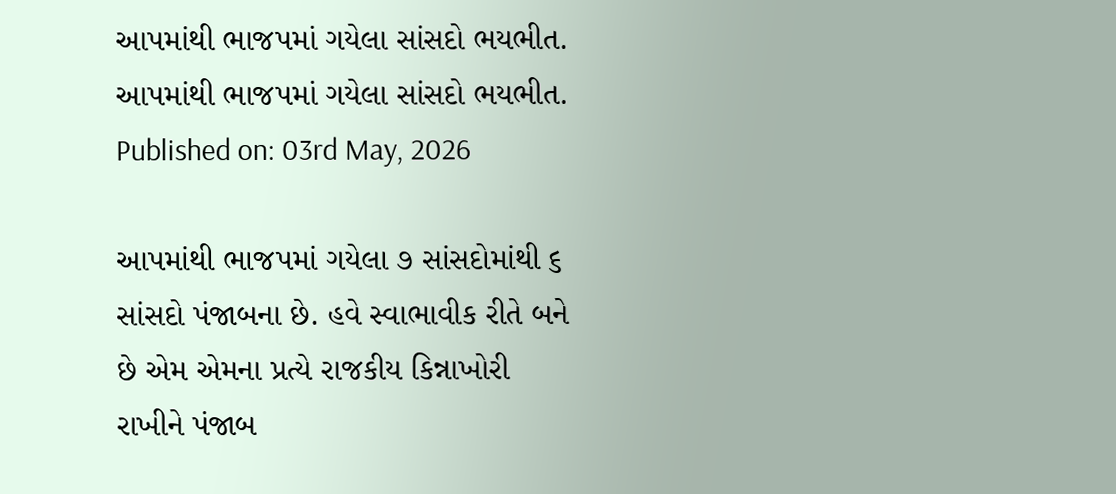આપમાંથી ભાજપમાં ગયેલા સાંસદો ભયભીત.
આપમાંથી ભાજપમાં ગયેલા સાંસદો ભયભીત.
Published on: 03rd May, 2026

આપમાંથી ભાજપમાં ગયેલા ૭ સાંસદોમાંથી ૬ સાંસદો પંજાબના છે. હવે સ્વાભાવીક રીતે બને છે એમ એમના પ્રત્યે રાજકીય કિન્નાખોરી રાખીને પંજાબ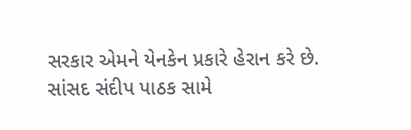સરકાર એમને યેનકેન પ્રકારે હેરાન કરે છે. સાંસદ સંદીપ પાઠક સામે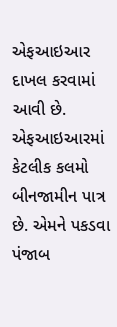એફઆઇઆર દાખલ કરવામાં આવી છે. એફઆઇઆરમાં કેટલીક કલમો બીનજામીન પાત્ર છે. એમને પકડવા પંજાબ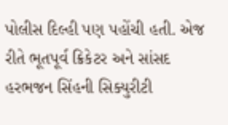પોલીસ દિલ્હી પણ પહોંચી હતી. એજ રીતે ભૂતપૂર્વ ક્રિકેટર અને સાંસદ હરભજન સિંહની સિક્યુરીટી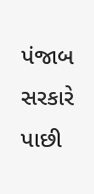પંજાબ સરકારે પાછી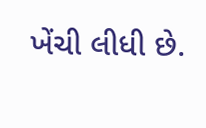ખેંચી લીધી છે.